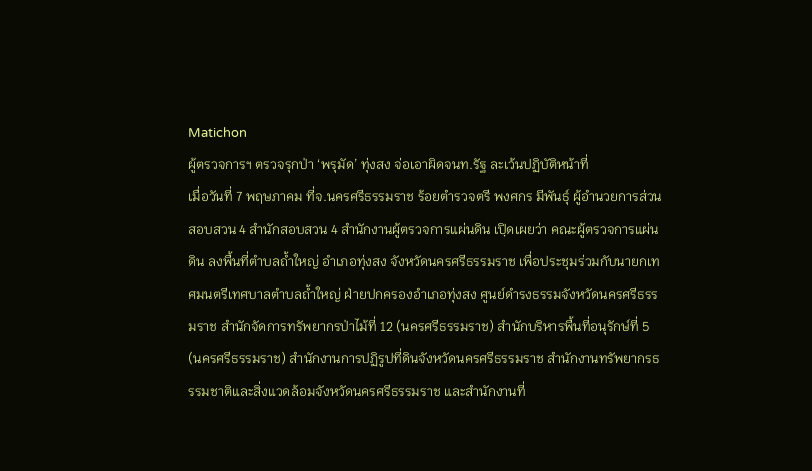Matichon
ผู้ตรวจการฯ ตรวจรุกป่า ‘พรุมัด’ ทุ่งสง จ่อเอาผิดจนท.รัฐ ละเว้นปฏิบัติหน้าที่
เมื่อวันที่ 7 พฤษภาคม ที่จ.นครศรีธรรมราช ร้อยตำรวจตรี พงศกร มีพันธุ์ ผู้อำนวยการส่วนสอบสวน 4 สำนักสอบสวน 4 สำนักงานผู้ตรวจการแผ่นดิน เปฺิดเผยว่า คณะผู้ตรวจการแผ่นดิน ลงพื้นที่ตำบลถ้ำใหญ่ อำเภอทุ่งสง จังหวัดนครศรีธรรมราช เพื่อประชุมร่วมกับนายกเทศมนตรีเทศบาลตำบลถ้ำใหญ่ ฝ่ายปกครองอำเภอทุ่งสง ศูนย์ดำรงธรรมจังหวัดนครศรีธรรมราช สำนักจัดการทรัพยากรป่าไม้ที่ 12 (นครศรีธรรมราช) สำนักบริหารพื้นที่อนุรักษ์ที่ 5 (นครศรีธรรมราช) สำนักงานการปฏิรูปที่ดินจังหวัดนครศรีธรรมราช สำนักงานทรัพยากรธรรมชาติและสิ่งแวดล้อมจังหวัดนครศรีธรรมราช และสำนักงานที่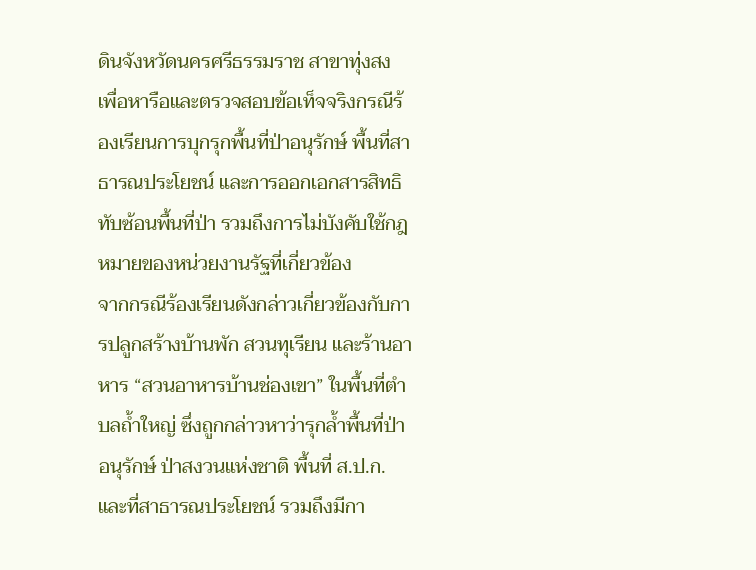ดินจังหวัดนครศรีธรรมราช สาขาทุ่งสง เพื่อหารือและตรวจสอบข้อเท็จจริงกรณีร้องเรียนการบุกรุกพื้นที่ป่าอนุรักษ์ พื้นที่สาธารณประโยชน์ และการออกเอกสารสิทธิทับซ้อนพื้นที่ป่า รวมถึงการไม่บังคับใช้กฎหมายของหน่วยงานรัฐที่เกี่ยวข้อง
จากกรณีร้องเรียนดังกล่าวเกี่ยวข้องกับการปลูกสร้างบ้านพัก สวนทุเรียน และร้านอาหาร “สวนอาหารบ้านช่องเขา” ในพื้นที่ตำบลถ้ำใหญ่ ซึ่งถูกกล่าวหาว่ารุกล้ำพื้นที่ป่าอนุรักษ์ ป่าสงวนแห่งชาติ พื้นที่ ส.ป.ก. และที่สาธารณประโยชน์ รวมถึงมีกา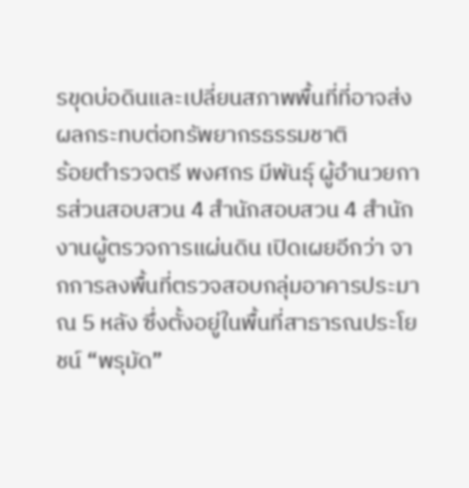รขุดบ่อดินและเปลี่ยนสภาพพื้นที่ที่อาจส่งผลกระทบต่อทรัพยากรธรรมชาติ
ร้อยตำรวจตรี พงศกร มีพันธุ์ ผู้อำนวยการส่วนสอบสวน 4 สำนักสอบสวน 4 สำนักงานผู้ตรวจการแผ่นดิน เปิดเผยอีกว่า จากการลงพื้นที่ตรวจสอบกลุ่มอาคารประมาณ 5 หลัง ซึ่งตั้งอยู่ในพื้นที่สาธารณประโยชน์ “พรุมัด”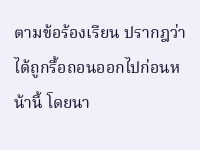ตามข้อร้องเรียน ปรากฎว่าได้ถูกรื้อถอนออกไปก่อนหน้านี้ โดยนา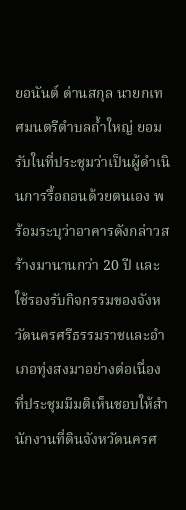ยอนันต์ ด่านสกุล นายกเทศมนตรีตำบลถ้ำใหญ่ ยอมรับในที่ประชุมว่าเป็นผู้ดำเนินการรื้อถอนด้วยตนเอง พร้อมระบุว่าอาคารดังกล่าวสร้างมานานกว่า 20 ปี และใช้รองรับกิจกรรมของจังหวัดนครศรีธรรมราชและอำเภอทุ่งสงมาอย่างต่อเนื่อง
ที่ประชุมมีมติเห็นชอบให้สำนักงานที่ดินจังหวัดนครศ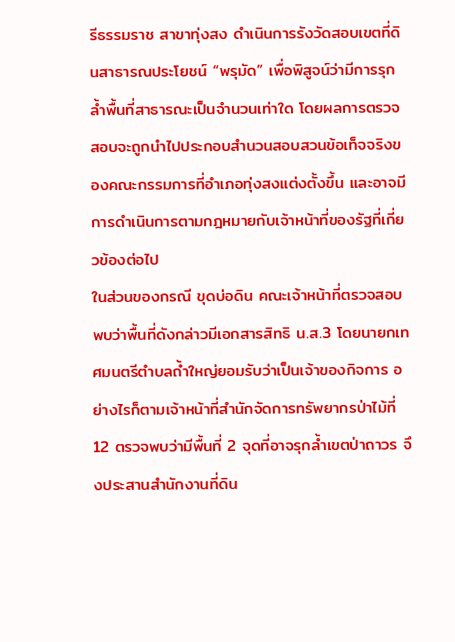รีธรรมราช สาขาทุ่งสง ดำเนินการรังวัดสอบเขตที่ดินสาธารณประโยชน์ “พรุมัด” เพื่อพิสูจน์ว่ามีการรุกล้ำพื้นที่สาธารณะเป็นจำนวนเท่าใด โดยผลการตรวจสอบจะถูกนำไปประกอบสำนวนสอบสวนข้อเท็จจริงของคณะกรรมการที่อำเภอทุ่งสงแต่งตั้งขึ้น และอาจมีการดำเนินการตามกฎหมายกับเจ้าหน้าที่ของรัฐที่เกี่ยวข้องต่อไป
ในส่วนของกรณี ขุดบ่อดิน คณะเจ้าหน้าที่ตรวจสอบพบว่าพื้นที่ดังกล่าวมีเอกสารสิทธิ น.ส.3 โดยนายกเทศมนตรีตำบลถ้ำใหญ่ยอมรับว่าเป็นเจ้าของกิจการ อย่างไรก็ตามเจ้าหน้าที่สำนักจัดการทรัพยากรป่าไม้ที่ 12 ตรวจพบว่ามีพื้นที่ 2 จุดที่อาจรุกล้ำเขตป่าถาวร จึงประสานสำนักงานที่ดิน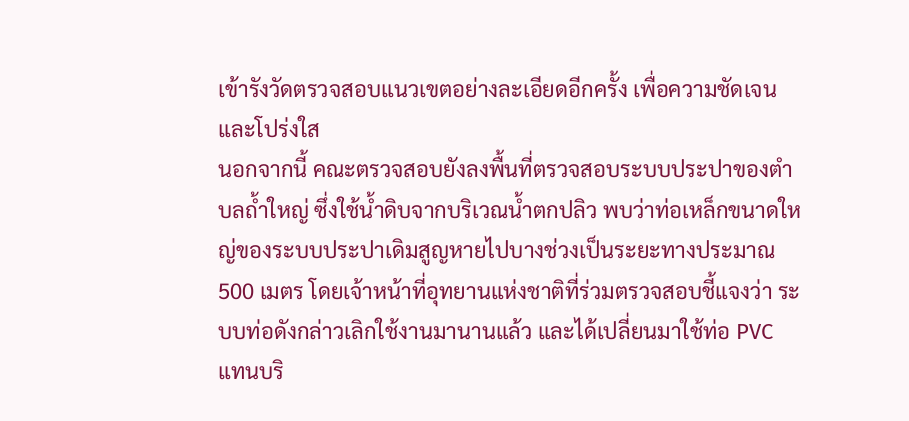เข้ารังวัดตรวจสอบแนวเขตอย่างละเอียดอีกครั้ง เพื่อความชัดเจนและโปร่งใส
นอกจากนี้ คณะตรวจสอบยังลงพื้นที่ตรวจสอบระบบประปาของตำบลถ้ำใหญ่ ซึ่งใช้น้ำดิบจากบริเวณน้ำตกปลิว พบว่าท่อเหล็กขนาดใหญ่ของระบบประปาเดิมสูญหายไปบางช่วงเป็นระยะทางประมาณ 500 เมตร โดยเจ้าหน้าที่อุทยานแห่งชาติที่ร่วมตรวจสอบชี้แจงว่า ระบบท่อดังกล่าวเลิกใช้งานมานานแล้ว และได้เปลี่ยนมาใช้ท่อ PVC แทนบริ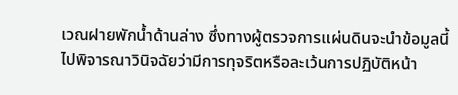เวณฝายพักน้ำด้านล่าง ซึ่งทางผู้ตรวจการแผ่นดินจะนำข้อมูลนี้ไปพิจารณาวินิจฉัยว่ามีการทุจริตหรือละเว้นการปฏิบัติหน้า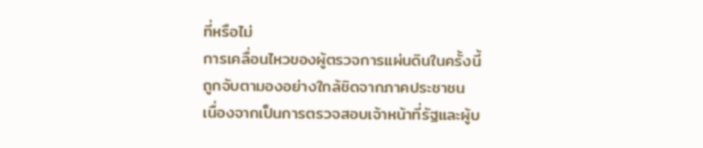ที่หรือไม่
การเคลื่อนไหวของผู้ตรวจการแผ่นดินในครั้งนี้ ถูกจับตามองอย่างใกล้ชิดจากภาคประชาชน เนื่องจากเป็นการตรวจสอบเจ้าหน้าที่รัฐและผู้บ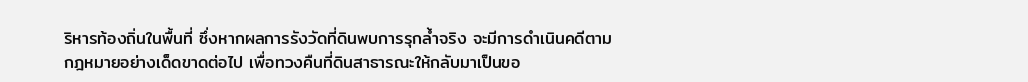ริหารท้องถิ่นในพื้นที่ ซึ่งหากผลการรังวัดที่ดินพบการรุกล้ำจริง จะมีการดำเนินคดีตามกฎหมายอย่างเด็ดขาดต่อไป เพื่อทวงคืนที่ดินสาธารณะให้กลับมาเป็นขอ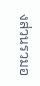งส่วนรวมอ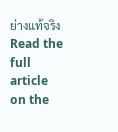ย่างแท้จริง
Read the full article on the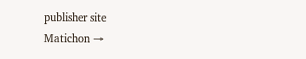publisher site
Matichon →